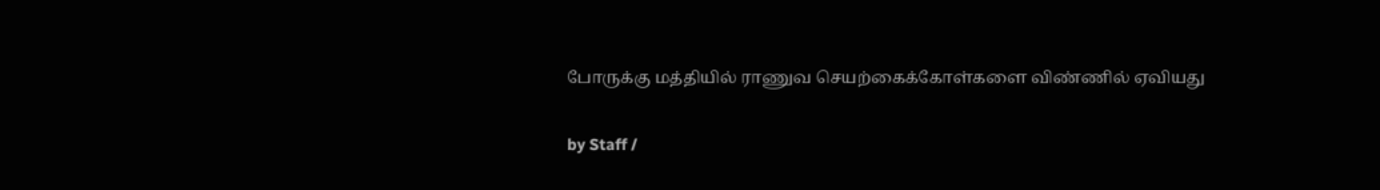போருக்கு மத்தியில் ராணுவ செயற்கைக்கோள்களை விண்ணில் ஏவியது

by Staff /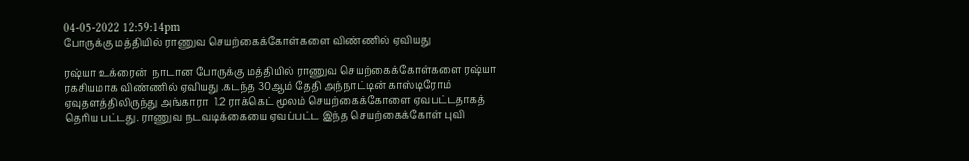04-05-2022 12:59:14pm
போருக்கு மத்தியில் ராணுவ செயற்கைக்கோள்களை விண்ணில் ஏவியது

ரஷ்யா உக்ரைன்  நாடான போருக்கு மத்தியில் ராணுவ செயற்கைக்கோள்களை ரஷ்யா ரகசியமாக விண்ணில் ஏவியது .கடந்த 30ஆம் தேதி அந்நாட்டின் காஸ்டிரோம்  ஏவுதளத்திலிருந்து அங்காரா  1.2 ராக்கெட் மூலம் செயற்கைக்கோளை ஏவபட்டதாகத் தெரிய பட்டது. ராணுவ நடவடிக்கையை ஏவப்பட்ட இந்த செயற்கைக்கோள் புவி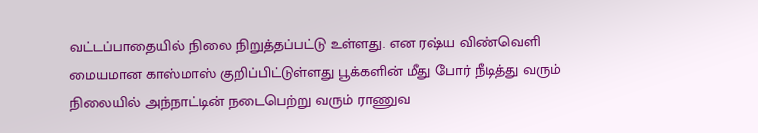வட்டப்பாதையில் நிலை நிறுத்தப்பட்டு உள்ளது. என ரஷ்ய விண்வெளி மையமான காஸ்மாஸ் குறிப்பிட்டுள்ளது பூக்களின் மீது போர் நீடித்து வரும் நிலையில் அந்நாட்டின் நடைபெற்று வரும் ராணுவ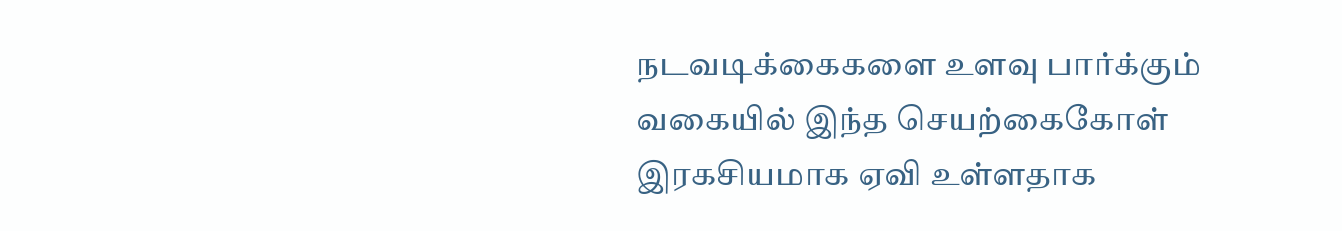நடவடிக்கைகளை உளவு பார்க்கும் வகையில் இந்த செயற்கைகோள் இரகசியமாக ஏவி உள்ளதாக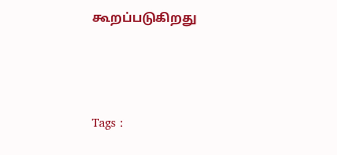கூறப்படுகிறது



Tags :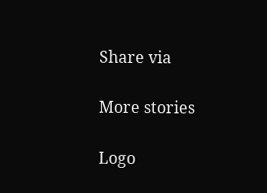Share via

More stories

Logo